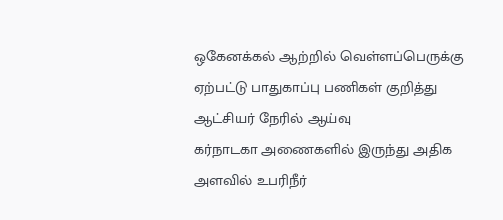ஒகேனக்கல் ஆற்றில் வெள்ளப்பெருக்கு ஏற்பட்டு பாதுகாப்பு பணிகள் குறித்து ஆட்சியர் நேரில் ஆய்வு
கர்நாடகா அணைகளில் இருந்து அதிக அளவில் உபரிநீர்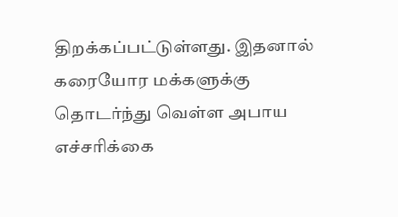திறக்கப்பட்டுள்ளது. இதனால் கரையோர மக்களுக்கு தொடர்ந்து வெள்ள அபாய எச்சரிக்கை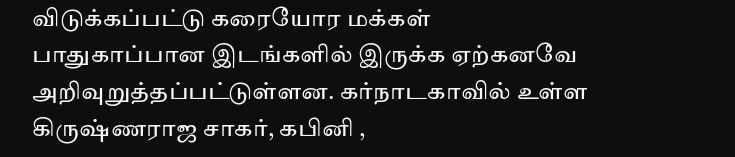விடுக்கப்பட்டு கரையோர மக்கள் பாதுகாப்பான இடங்களில் இருக்க ஏற்கனவே அறிவுறுத்தப்பட்டுள்ளன. கர்நாடகாவில் உள்ள கிருஷ்ணராஜ சாகர், கபினி ,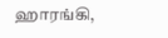ஹாரங்கி,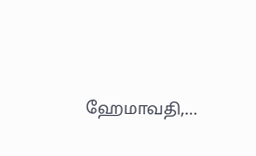ஹேமாவதி,…